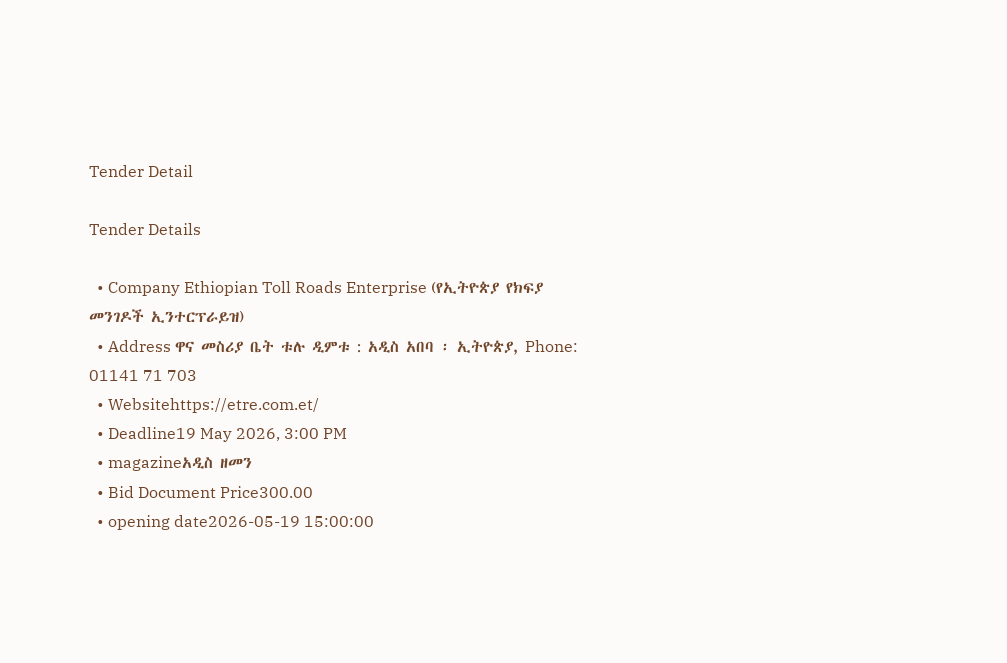Tender Detail

Tender Details

  • Company Ethiopian Toll Roads Enterprise (የኢትዮጵያ የክፍያ መንገዶች ኢንተርፕራይዝ)
  • Address ዋና መስሪያ ቤት ቱሉ ዲምቱ : አዲስ አበባ ፡ ኢትዮጵያ, Phone: 01141 71 703
  • Websitehttps://etre.com.et/
  • Deadline19 May 2026, 3:00 PM
  • magazineአዲስ ዘመን
  • Bid Document Price300.00
  • opening date2026-05-19 15:00:00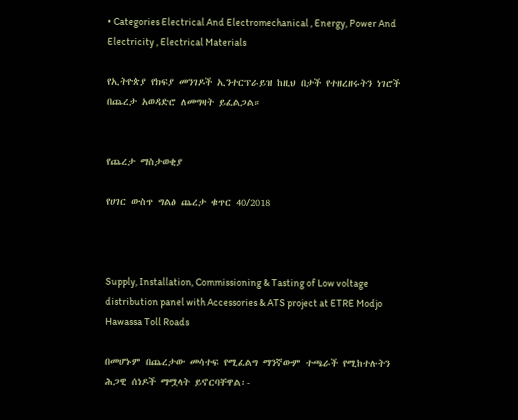• Categories Electrical And Electromechanical , Energy, Power And Electricity , Electrical Materials

የኢትዮጵያ የክፍያ መንገዶች ኢንተርፕራይዝ ከዚህ በታች የተዘረዘሩትን ነገሮች በጨረታ አወዳድሮ ለመግዛት ይፈልጋል።


የጨረታ ማስታወቂያ

የሀገር ውስጥ ግልፅ ጨረታ ቁጥር 40/2018



Supply, Installation, Commissioning & Tasting of Low voltage distribution panel with Accessories & ATS project at ETRE Modjo Hawassa Toll Roads

በመሆኑም በጨረታው መሳተፍ የሚፈልግ ማንኛውም ተጫራች የሚከተሉትን ሕጋዊ ሰነዶች ማሟላት ይኖርባቸዋል፡-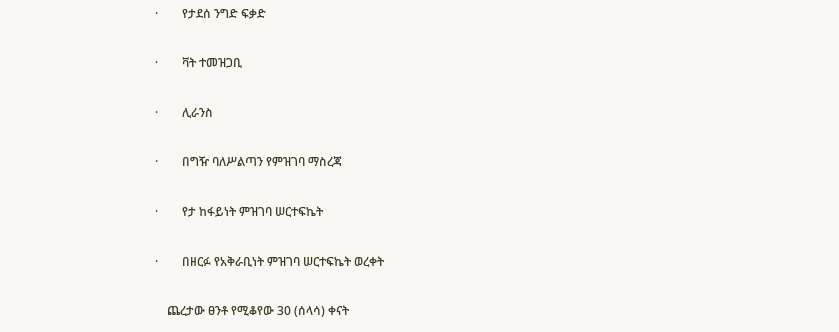·        የታደሰ ንግድ ፍቃድ

·        ቫት ተመዝጋቢ

·        ሊራንስ

·        በግዥ ባለሥልጣን የምዝገባ ማስረጃ

·        የታ ከፋይነት ምዝገባ ሠርተፍኬት

·        በዘርፉ የአቅራቢነት ምዝገባ ሠርተፍኬት ወረቀት

    ጨረታው ፀንቶ የሚቆየው 30 (ሰላሳ) ቀናት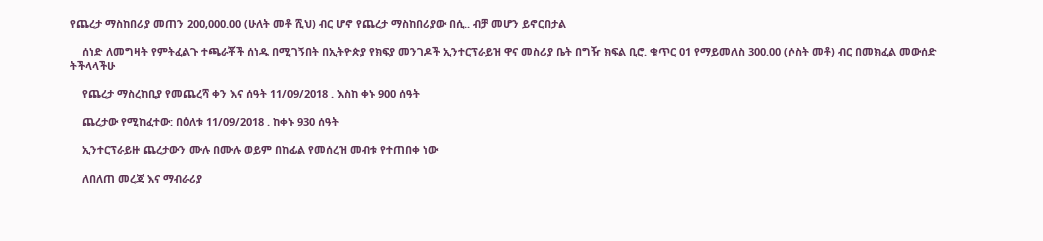የጨረታ ማስከበሪያ መጠን 200,000.00 (ሁለት መቶ ሺህ) ብር ሆኖ የጨረታ ማስከበሪያው በሲ.. ብቻ መሆን ይኖርበታል

    ሰነድ ለመግዛት የምትፈልጉ ተጫራቾች ሰነዱ በሚገኝበት በኢትዮጵያ የክፍያ መንገዶች ኢንተርፕራይዝ ዋና መስሪያ ቤት በግዥ ክፍል ቢሮ. ቁጥር 01 የማይመለስ 300.00 (ሶስት መቶ) ብር በመክፈል መውሰድ ትችላላችሁ

    የጨረታ ማስረከቢያ የመጨረሻ ቀን እና ሰዓት 11/09/2018 . እስከ ቀኑ 900 ሰዓት

    ጨረታው የሚከፈተው: በዕለቱ 11/09/2018 . ከቀኑ 930 ሰዓት

    ኢንተርፕራይዙ ጨረታውን ሙሉ በሙሉ ወይም በከፊል የመሰረዝ መብቱ የተጠበቀ ነው

    ለበለጠ መረጃ እና ማብራሪያ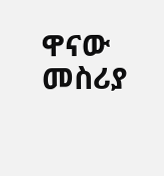ዋናው መስሪያ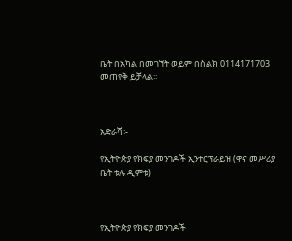ቤት በአካል በመገኘት ወይም በስልክ 0114171703 መጠየቅ ይቻላል፡፡



አድራሻ፡-

የኢትዮጵያ የክፍያ መንገዶች ኢንተርፕራይዝ (ዋና መሥሪያ ቤት ቱሉ ዲምቱ)



የኢትዮጵያ የክፍያ መንገዶች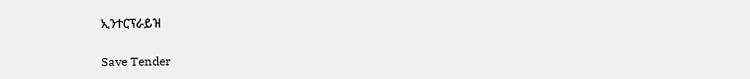ኢንተርፕራይዝ

Save Tender